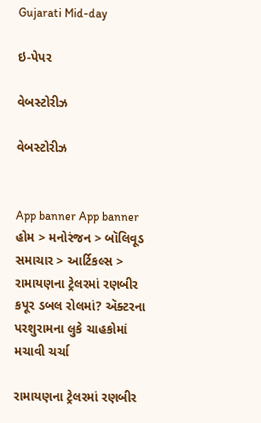Gujarati Mid-day

ઇ-પેપર

વેબસ્ટોરીઝ

વેબસ્ટોરીઝ


App banner App banner
હોમ > મનોરંજન > બૉલિવૂડ સમાચાર > આર્ટિકલ્સ > રામાયણના ટ્રેલરમાં રણબીર કપૂર ડબલ રોલમાં? ઍક્ટરના પરશુરામના લુકે ચાહકોમાં મચાવી ચર્ચા

રામાયણના ટ્રેલરમાં રણબીર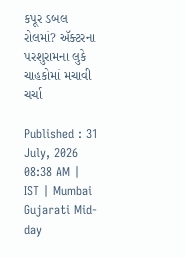કપૂર ડબલ રોલમાં? ઍક્ટરના પરશુરામના લુકે ચાહકોમાં મચાવી ચર્ચા

Published : 31 July, 2026 08:38 AM | IST | Mumbai
Gujarati Mid-day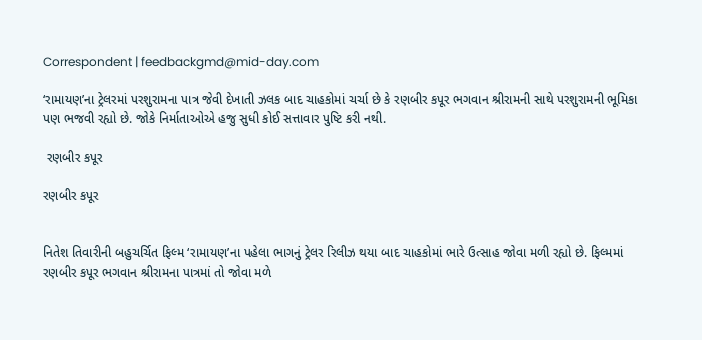Correspondent | feedbackgmd@mid-day.com

‘રામાયણ’ના ટ્રેલરમાં પરશુરામના પાત્ર જેવી દેખાતી ઝલક બાદ ચાહકોમાં ચર્ચા છે કે રણબીર કપૂર ભગવાન શ્રીરામની સાથે પરશુરામની ભૂમિકા પણ ભજવી રહ્યો છે. જોકે નિર્માતાઓએ હજુ સુધી કોઈ સત્તાવાર પુષ્ટિ કરી નથી.

 રણબીર કપૂર

રણબીર કપૂર


નિતેશ તિવારીની બહુચર્ચિત ફિલ્મ ‘રામાયણ’ના પહેલા ભાગનું ટ્રેલર રિલીઝ થયા બાદ ચાહકોમાં ભારે ઉત્સાહ જોવા મળી રહ્યો છે. ફિલ્મમાં રણબીર કપૂર ભગવાન શ્રીરામના પાત્રમાં તો જોવા મળે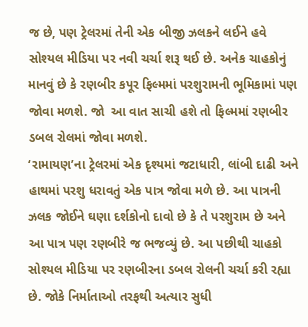જ છે, પણ ટ્રેલરમાં તેની એક બીજી ઝલકને લઈને હવે સોશ્યલ મીડિયા પર નવી ચર્ચા શરૂ થઈ છે. અનેક ચાહકોનું માનવું છે કે રણબીર કપૂર ફિલ્મમાં પરશુરામની ભૂમિકામાં પણ જોવા મળશે. જો  આ વાત સાચી હશે તો ફિલ્મમાં રણબીર ડબલ રોલમાં જોવા મળશે.
‘રામાયણ’ના ટ્રેલરમાં એક દૃશ્યમાં જટાધારી, લાંબી દાઢી અને હાથમાં પરશુ ધરાવતું એક પાત્ર જોવા મળે છે. આ પાત્રની ઝલક જોઈને ઘણા દર્શકોનો દાવો છે કે તે પરશુરામ છે અને આ પાત્ર પણ રણબીરે જ ભજવ્યું છે. આ પછીથી ચાહકો સોશ્યલ મીડિયા પર રણબીરના ડબલ રોલની ચર્ચા કરી રહ્યા છે. જોકે નિર્માતાઓ તરફથી અત્યાર સુધી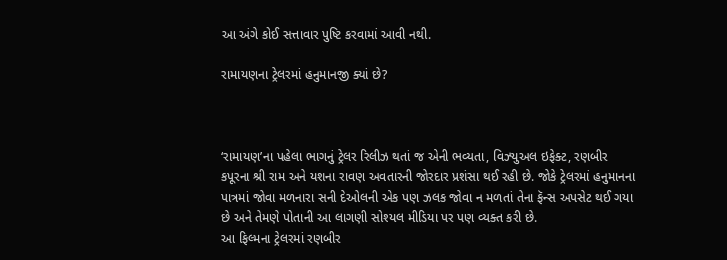આ અંગે કોઈ સત્તાવાર પુષ્ટિ કરવામાં આવી નથી.

રામાયણના ટ્રેલરમાં હનુમાનજી ક્યાં છે?



‘રામાયણ’ના પહેલા ભાગનું ટ્રેલર રિલીઝ થતાં જ એની ભવ્યતા, વિઝ્યુઅલ ઇફેક્ટ, રણબીર કપૂરના શ્રી રામ અને યશના રાવણ અવતારની જોરદાર પ્રશંસા થઈ રહી છે. જોકે ટ્રેલરમાં હનુમાનના પાત્રમાં જોવા મળનારા સની દેઓલની એક પણ ઝલક જોવા ન મળતાં તેના ફૅન્સ અપસેટ થઈ ગયા છે અને તેમણે પોતાની આ લાગણી સોશ્યલ મીડિયા પર પણ વ્યક્ત કરી છે.
આ ફિલ્મના ટ્રેલરમાં રણબીર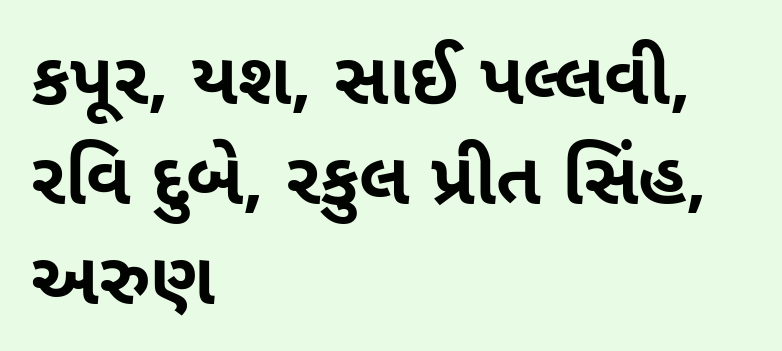કપૂર, યશ, સાઈ પલ્લવી, રવિ દુબે, રકુલ પ્રીત સિંહ, અરુણ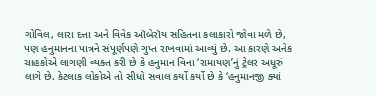ગોવિલ, લારા દત્તા અને વિવેક ઑબેરૉય સહિતના કલાકારો જોવા મળે છે, પણ હનુમાનના પાત્રને સંપૂર્ણપણે ગુપ્ત રાખવામાં આવ્યું છે. આ કારણે અનેક ચાહકોએ લાગણી વ્યક્ત કરી છે કે હનુમાન વિના ‘રામાયણ’નું ટ્રેલર અધૂરું લાગે છે. કેટલાક લોકોએ તો સીધો સવાલ કર્યો કર્યો છે કે ‘હનુમાનજી ક્યાં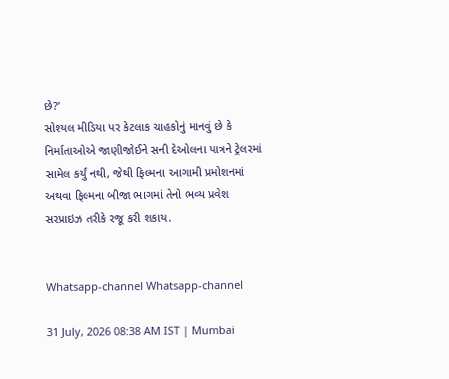છે?’
સોશ્યલ મીડિયા પર કેટલાક ચાહકોનું માનવું છે કે નિર્માતાઓએ જાણીજોઈને સની દેઓલના પાત્રને ટ્રેલરમાં સામેલ કર્યું નથી, જેથી ફિલ્મના આગામી પ્રમોશનમાં અથવા ફિલ્મના બીજા ભાગમાં તેનો ભવ્ય પ્રવેશ સરપ્રાઇઝ તરીકે રજૂ કરી શકાય.


Whatsapp-channel Whatsapp-channel

31 July, 2026 08:38 AM IST | Mumbai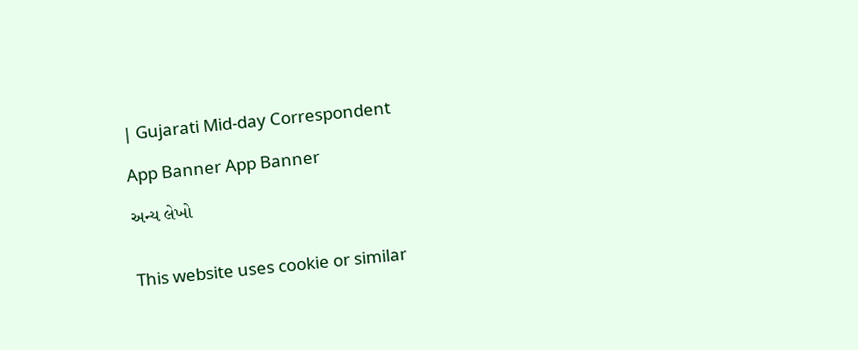| Gujarati Mid-day Correspondent

App Banner App Banner

અન્ય લેખો


This website uses cookie or similar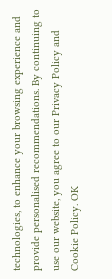technologies, to enhance your browsing experience and provide personalised recommendations. By continuing to use our website, you agree to our Privacy Policy and Cookie Policy. OK